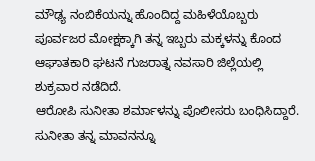ಮೌಢ್ಯ ನಂಬಿಕೆಯನ್ನು ಹೊಂದಿದ್ದ ಮಹಿಳೆಯೊಬ್ಬರು ಪೂರ್ವಜರ ಮೋಕ್ಷಕ್ಕಾಗಿ ತನ್ನ ಇಬ್ಬರು ಮಕ್ಕಳನ್ನು ಕೊಂದ ಆಘಾತಕಾರಿ ಘಟನೆ ಗುಜರಾತ್ನ ನವಸಾರಿ ಜಿಲ್ಲೆಯಲ್ಲಿ ಶುಕ್ರವಾರ ನಡೆದಿದೆ.
ಆರೋಪಿ ಸುನೀತಾ ಶರ್ಮಾಳನ್ನು ಪೊಲೀಸರು ಬಂಧಿಸಿದ್ದಾರೆ. ಸುನೀತಾ ತನ್ನ ಮಾವನನ್ನೂ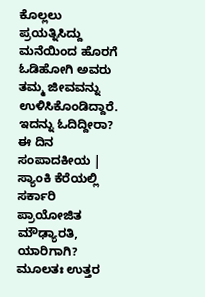ಕೊಲ್ಲಲು ಪ್ರಯತ್ನಿಸಿದ್ದು ಮನೆಯಿಂದ ಹೊರಗೆ ಓಡಿಹೋಗಿ ಅವರು ತಮ್ಮ ಜೀವವನ್ನು ಉಳಿಸಿಕೊಂಡಿದ್ದಾರೆ.
ಇದನ್ನು ಓದಿದ್ದೀರಾ? ಈ ದಿನ ಸಂಪಾದಕೀಯ | ಸ್ಯಾಂಕಿ ಕೆರೆಯಲ್ಲಿ ಸರ್ಕಾರಿ ಪ್ರಾಯೋಜಿತ ಮೌಢ್ಯಾರತಿ, ಯಾರಿಗಾಗಿ?
ಮೂಲತಃ ಉತ್ತರ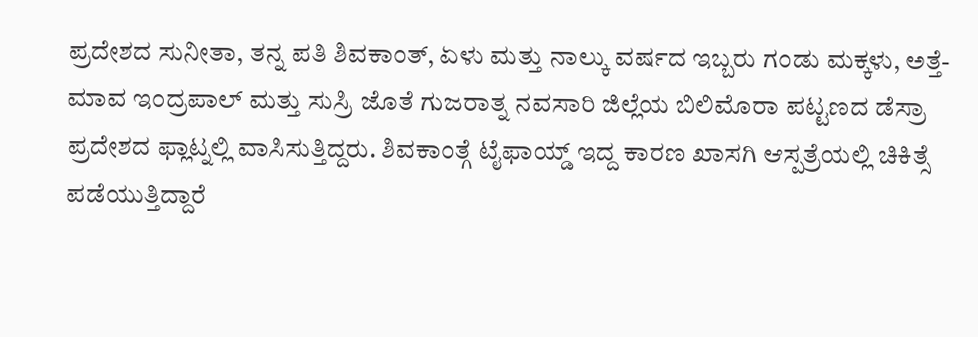ಪ್ರದೇಶದ ಸುನೀತಾ, ತನ್ನ ಪತಿ ಶಿವಕಾಂತ್, ಏಳು ಮತ್ತು ನಾಲ್ಕು ವರ್ಷದ ಇಬ್ಬರು ಗಂಡು ಮಕ್ಕಳು, ಅತ್ತೆ-ಮಾವ ಇಂದ್ರಪಾಲ್ ಮತ್ತು ಸುಸ್ರಿ ಜೊತೆ ಗುಜರಾತ್ನ ನವಸಾರಿ ಜಿಲ್ಲೆಯ ಬಿಲಿಮೊರಾ ಪಟ್ಟಣದ ಡೆಸ್ರಾ ಪ್ರದೇಶದ ಫ್ಲಾಟ್ನಲ್ಲಿ ವಾಸಿಸುತ್ತಿದ್ದರು. ಶಿವಕಾಂತ್ಗೆ ಟೈಫಾಯ್ಡ್ ಇದ್ದ ಕಾರಣ ಖಾಸಗಿ ಆಸ್ಪತ್ರೆಯಲ್ಲಿ ಚಿಕಿತ್ಸೆ ಪಡೆಯುತ್ತಿದ್ದಾರೆ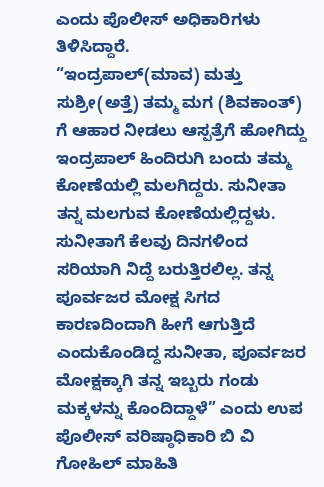ಎಂದು ಪೊಲೀಸ್ ಅಧಿಕಾರಿಗಳು ತಿಳಿಸಿದ್ದಾರೆ.
“ಇಂದ್ರಪಾಲ್(ಮಾವ) ಮತ್ತು ಸುಶ್ರೀ(ಅತ್ತೆ) ತಮ್ಮ ಮಗ (ಶಿವಕಾಂತ್) ಗೆ ಆಹಾರ ನೀಡಲು ಆಸ್ಪತ್ರೆಗೆ ಹೋಗಿದ್ದು ಇಂದ್ರಪಾಲ್ ಹಿಂದಿರುಗಿ ಬಂದು ತಮ್ಮ ಕೋಣೆಯಲ್ಲಿ ಮಲಗಿದ್ದರು. ಸುನೀತಾ ತನ್ನ ಮಲಗುವ ಕೋಣೆಯಲ್ಲಿದ್ದಳು. ಸುನೀತಾಗೆ ಕೆಲವು ದಿನಗಳಿಂದ ಸರಿಯಾಗಿ ನಿದ್ದೆ ಬರುತ್ತಿರಲಿಲ್ಲ. ತನ್ನ ಪೂರ್ವಜರ ಮೋಕ್ಷ ಸಿಗದ ಕಾರಣದಿಂದಾಗಿ ಹೀಗೆ ಆಗುತ್ತಿದೆ ಎಂದುಕೊಂಡಿದ್ದ ಸುನೀತಾ, ಪೂರ್ವಜರ ಮೋಕ್ಷಕ್ಕಾಗಿ ತನ್ನ ಇಬ್ಬರು ಗಂಡು ಮಕ್ಕಳನ್ನು ಕೊಂದಿದ್ದಾಳೆ” ಎಂದು ಉಪ ಪೊಲೀಸ್ ವರಿಷ್ಠಾಧಿಕಾರಿ ಬಿ ವಿ ಗೋಹಿಲ್ ಮಾಹಿತಿ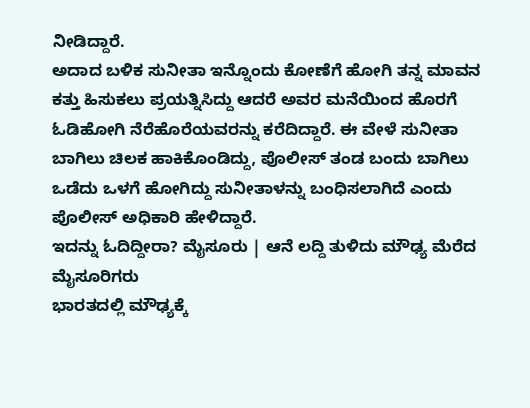ನೀಡಿದ್ದಾರೆ.
ಅದಾದ ಬಳಿಕ ಸುನೀತಾ ಇನ್ನೊಂದು ಕೋಣೆಗೆ ಹೋಗಿ ತನ್ನ ಮಾವನ ಕತ್ತು ಹಿಸುಕಲು ಪ್ರಯತ್ನಿಸಿದ್ದು ಆದರೆ ಅವರ ಮನೆಯಿಂದ ಹೊರಗೆ ಓಡಿಹೋಗಿ ನೆರೆಹೊರೆಯವರನ್ನು ಕರೆದಿದ್ದಾರೆ. ಈ ವೇಳೆ ಸುನೀತಾ ಬಾಗಿಲು ಚಿಲಕ ಹಾಕಿಕೊಂಡಿದ್ದು, ಪೊಲೀಸ್ ತಂಡ ಬಂದು ಬಾಗಿಲು ಒಡೆದು ಒಳಗೆ ಹೋಗಿದ್ದು ಸುನೀತಾಳನ್ನು ಬಂಧಿಸಲಾಗಿದೆ ಎಂದು ಪೊಲೀಸ್ ಅಧಿಕಾರಿ ಹೇಳಿದ್ದಾರೆ.
ಇದನ್ನು ಓದಿದ್ದೀರಾ? ಮೈಸೂರು | ಆನೆ ಲದ್ದಿ ತುಳಿದು ಮೌಢ್ಯ ಮೆರೆದ ಮೈಸೂರಿಗರು
ಭಾರತದಲ್ಲಿ ಮೌಢ್ಯಕ್ಕೆ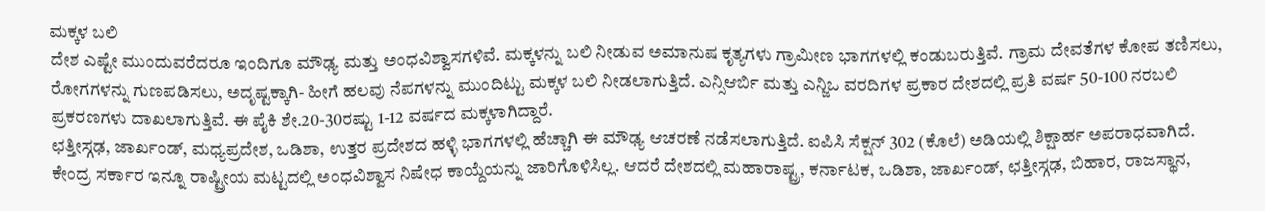ಮಕ್ಕಳ ಬಲಿ
ದೇಶ ಎಷ್ಟೇ ಮುಂದುವರೆದರೂ ಇಂದಿಗೂ ಮೌಢ್ಯ ಮತ್ತು ಅಂಧವಿಶ್ವಾಸಗಳಿವೆ. ಮಕ್ಕಳನ್ನು ಬಲಿ ನೀಡುವ ಅಮಾನುಷ ಕೃತ್ಯಗಳು ಗ್ರಾಮೀಣ ಭಾಗಗಳಲ್ಲಿ ಕಂಡುಬರುತ್ತಿವೆ. ಗ್ರಾಮ ದೇವತೆಗಳ ಕೋಪ ತಣಿಸಲು, ರೋಗಗಳನ್ನು ಗುಣಪಡಿಸಲು, ಅದೃಷ್ಟಕ್ಕಾಗಿ- ಹೀಗೆ ಹಲವು ನೆಪಗಳನ್ನು ಮುಂದಿಟ್ಟು ಮಕ್ಕಳ ಬಲಿ ನೀಡಲಾಗುತ್ತಿದೆ. ಎನ್ಸಿಆರ್ಬಿ ಮತ್ತು ಎನ್ಜಿಒ ವರದಿಗಳ ಪ್ರಕಾರ ದೇಶದಲ್ಲಿ ಪ್ರತಿ ವರ್ಷ 50-100 ನರಬಲಿ ಪ್ರಕರಣಗಳು ದಾಖಲಾಗುತ್ತಿವೆ. ಈ ಪೈಕಿ ಶೇ.20-30ರಷ್ಟು 1-12 ವರ್ಷದ ಮಕ್ಕಳಾಗಿದ್ದಾರೆ.
ಛತ್ತೀಸ್ಗಢ, ಜಾರ್ಖಂಡ್, ಮಧ್ಯಪ್ರದೇಶ, ಒಡಿಶಾ, ಉತ್ತರ ಪ್ರದೇಶದ ಹಳ್ಳಿ ಭಾಗಗಳಲ್ಲಿ ಹೆಚ್ಚಾಗಿ ಈ ಮೌಢ್ಯ ಆಚರಣೆ ನಡೆಸಲಾಗುತ್ತಿದೆ. ಐಪಿಸಿ ಸೆಕ್ಷನ್ 302 (ಕೊಲೆ) ಅಡಿಯಲ್ಲಿ ಶಿಕ್ಷಾರ್ಹ ಅಪರಾಧವಾಗಿದೆ. ಕೇಂದ್ರ ಸರ್ಕಾರ ಇನ್ನೂ ರಾಷ್ಟ್ರೀಯ ಮಟ್ಟದಲ್ಲಿ ಅಂಧವಿಶ್ವಾಸ ನಿಷೇಧ ಕಾಯ್ದೆಯನ್ನು ಜಾರಿಗೊಳಿಸಿಲ್ಲ. ಆದರೆ ದೇಶದಲ್ಲಿ ಮಹಾರಾಷ್ಟ್ರ, ಕರ್ನಾಟಕ, ಒಡಿಶಾ, ಜಾರ್ಖಂಡ್, ಛತ್ತೀಸ್ಗಢ, ಬಿಹಾರ, ರಾಜಸ್ಥಾನ,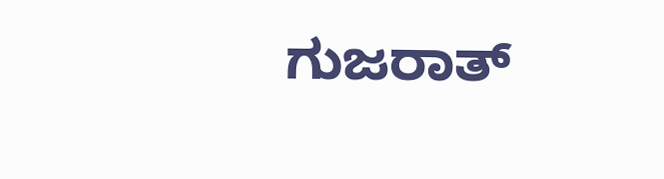ಗುಜರಾತ್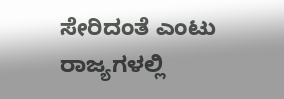ಸೇರಿದಂತೆ ಎಂಟು ರಾಜ್ಯಗಳಲ್ಲಿ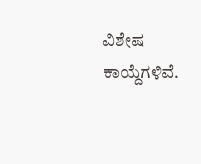ವಿಶೇಷ ಕಾಯ್ದೆಗಳಿವೆ.